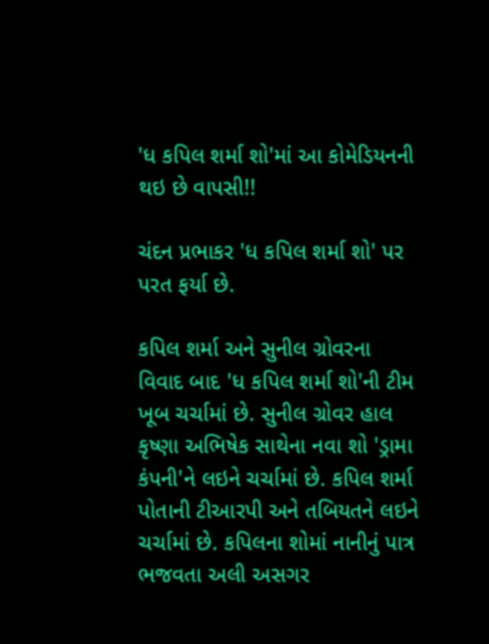'ધ કપિલ શર્મા શો'માં આ કોમેડિયનની થઇ છે વાપસી!!

ચંદન પ્રભાકર 'ધ કપિલ શર્મા શો' પર પરત ફર્યા છે.

કપિલ શર્મા અને સુનીલ ગ્રોવરના વિવાદ બાદ 'ધ કપિલ શર્મા શો'ની ટીમ ખૂબ ચર્ચામાં છે. સુનીલ ગ્રોવર હાલ કૃષ્ણા અભિષેક સાથેના નવા શો 'ડ્રામા કંપની'ને લઇને ચર્ચામાં છે. કપિલ શર્મા પોતાની ટીઆરપી અને તબિયતને લઇને ચર્ચામાં છે. કપિલના શોમાં નાનીનું પાત્ર ભજવતા અલી અસગર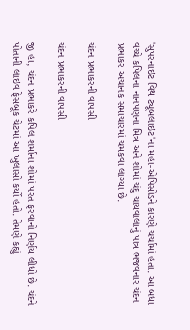'સુપરનાઇટ વિથ ટ્યૂબલાઇટ'ના મહા-એપિસોડને કારણે ચર્ચામાં હતા. આ બધા વચ્ચે કપિલના નાનપણના મિત્ર અને શોમાં ચંદુ ચાયવાલાનું પાત્ર ભજવનાર ચંદન પ્રભાકર અચાનક સમાચારમાં ચમકવા લાગ્યા છે.

ચંદન પ્રભાકરની વાપસી

ચંદન પ્રભાકરની વાપસી

જી હા, ચંદન પ્રભાકરે કપિલ શર્માના શોમાં પરત ફરવાનો નિર્ણય લીધો છે. ચંદને પોતાની લાઇવ ફેસબૂક ચેટમાં આ ખુલાસો કર્યો હતો. તેમણે કહ્યું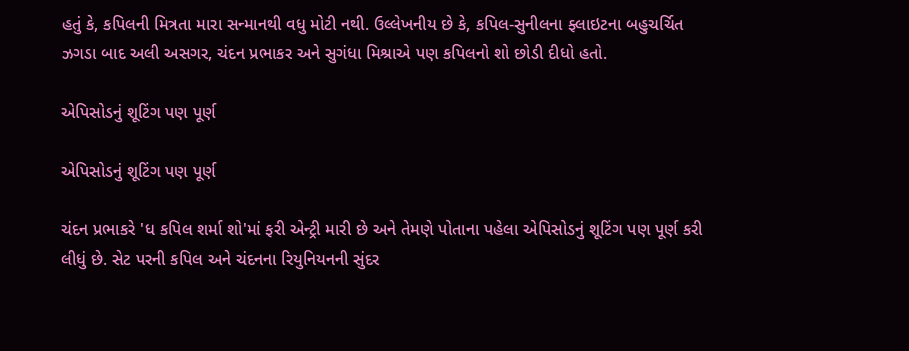હતું કે, કપિલની મિત્રતા મારા સન્માનથી વધુ મોટી નથી. ઉલ્લેખનીય છે કે, કપિલ-સુનીલના ફ્લાઇટના બહુચર્ચિત ઝગડા બાદ અલી અસગર, ચંદન પ્રભાકર અને સુગંધા મિશ્રાએ પણ કપિલનો શો છોડી દીધો હતો.

એપિસોડનું શૂટિંગ પણ પૂર્ણ

એપિસોડનું શૂટિંગ પણ પૂર્ણ

ચંદન પ્રભાકરે 'ધ કપિલ શર્મા શો'માં ફરી એન્ટ્રી મારી છે અને તેમણે પોતાના પહેલા એપિસોડનું શૂટિંગ પણ પૂર્ણ કરી લીધું છે. સેટ પરની કપિલ અને ચંદનના રિયુનિયનની સુંદર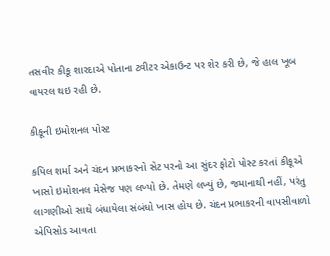તસવીર કીકૂ શારદાએ પોતાના ટ્વીટર એકાઉન્ટ પર શેર કરી છે, જે હાલ ખૂબ વાયરલ થઇ રહી છે.

કીકૂની ઇમોશનલ પોસ્ટ

કપિલ શર્મા અને ચંદન પ્રભાકરનો સેટ પરનો આ સુંદર ફોટો પોસ્ટ કરતાં કીકૂએ ખાસો ઇમોશનલ મેસેજ પણ લખ્યો છે. તેમણે લખ્યું છે, જમાનાથી નહીં, પરંતુ લાગણીઓ સાથે બંધાયેલા સંબંધો ખાસ હોય છે. ચંદન પ્રભાકરની વાપસીવાળો એપિસોડ આવતા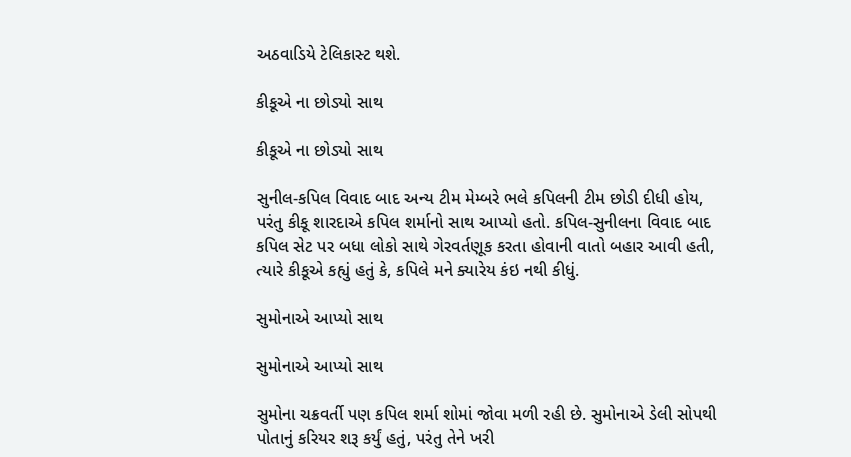અઠવાડિયે ટેલિકાસ્ટ થશે.

કીકૂએ ના છોડ્યો સાથ

કીકૂએ ના છોડ્યો સાથ

સુનીલ-કપિલ વિવાદ બાદ અન્ય ટીમ મેમ્બરે ભલે કપિલની ટીમ છોડી દીધી હોય, પરંતુ કીકૂ શારદાએ કપિલ શર્માનો સાથ આપ્યો હતો. કપિલ-સુનીલના વિવાદ બાદ કપિલ સેટ પર બધા લોકો સાથે ગેરવર્તણૂક કરતા હોવાની વાતો બહાર આવી હતી, ત્યારે કીકૂએ કહ્યું હતું કે, કપિલે મને ક્યારેય કંઇ નથી કીધું.

સુમોનાએ આપ્યો સાથ

સુમોનાએ આપ્યો સાથ

સુમોના ચક્રવર્તી પણ કપિલ શર્મા શોમાં જોવા મળી રહી છે. સુમોનાએ ડેલી સોપથી પોતાનું કરિયર શરૂ કર્યું હતું, પરંતુ તેને ખરી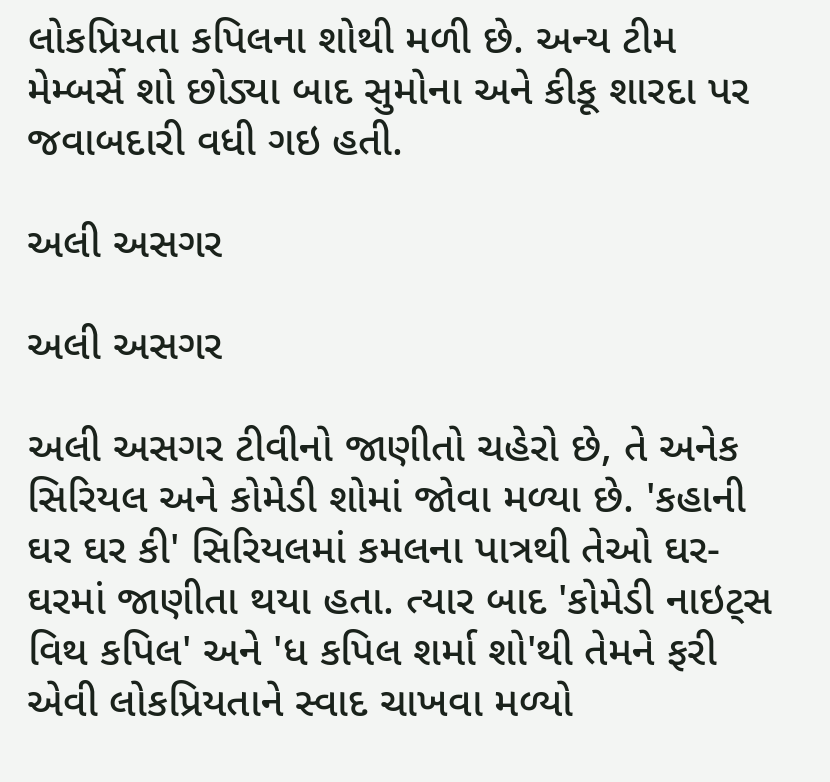લોકપ્રિયતા કપિલના શોથી મળી છે. અન્ય ટીમ મેમ્બર્સે શો છોડ્યા બાદ સુમોના અને કીકૂ શારદા પર જવાબદારી વધી ગઇ હતી.

અલી અસગર

અલી અસગર

અલી અસગર ટીવીનો જાણીતો ચહેરો છે, તે અનેક સિરિયલ અને કોમેડી શોમાં જોવા મળ્યા છે. 'કહાની ઘર ઘર કી' સિરિયલમાં કમલના પાત્રથી તેઓ ઘર-ઘરમાં જાણીતા થયા હતા. ત્યાર બાદ 'કોમેડી નાઇટ્સ વિથ કપિલ' અને 'ધ કપિલ શર્મા શો'થી તેમને ફરી એવી લોકપ્રિયતાને સ્વાદ ચાખવા મળ્યો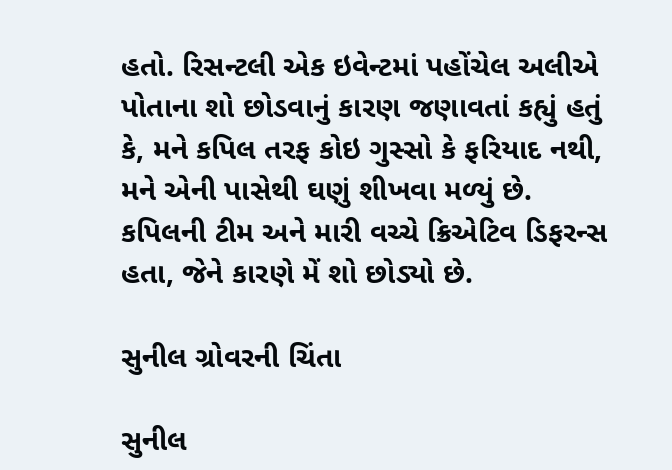હતો. રિસન્ટલી એક ઇવેન્ટમાં પહોંચેલ અલીએ પોતાના શો છોડવાનું કારણ જણાવતાં કહ્યું હતું કે, મને કપિલ તરફ કોઇ ગુસ્સો કે ફરિયાદ નથી, મને એની પાસેથી ઘણું શીખવા મળ્યું છે. કપિલની ટીમ અને મારી વચ્ચે ક્રિએટિવ ડિફરન્સ હતા, જેને કારણે મેં શો છોડ્યો છે.

સુનીલ ગ્રોવરની ચિંતા

સુનીલ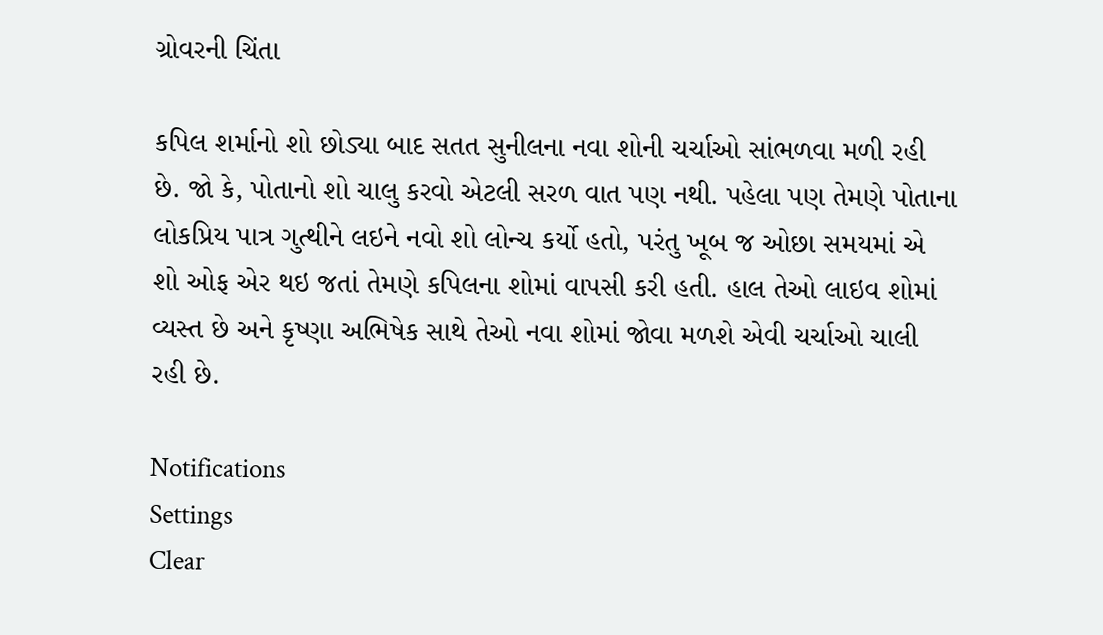ગ્રોવરની ચિંતા

કપિલ શર્માનો શો છોડ્યા બાદ સતત સુનીલના નવા શોની ચર્ચાઓ સાંભળવા મળી રહી છે. જો કે, પોતાનો શો ચાલુ કરવો એટલી સરળ વાત પણ નથી. પહેલા પણ તેમણે પોતાના લોકપ્રિય પાત્ર ગુત્થીને લઇને નવો શો લોન્ચ કર્યો હતો, પરંતુ ખૂબ જ ઓછા સમયમાં એ શો ઓફ એર થઇ જતાં તેમણે કપિલના શોમાં વાપસી કરી હતી. હાલ તેઓ લાઇવ શોમાં વ્યસ્ત છે અને કૃષ્ણા અભિષેક સાથે તેઓ નવા શોમાં જોવા મળશે એવી ચર્ચાઓ ચાલી રહી છે.

Notifications
Settings
Clear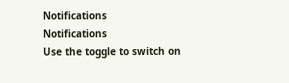Notifications
Notifications
Use the toggle to switch on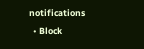notifications
  • Block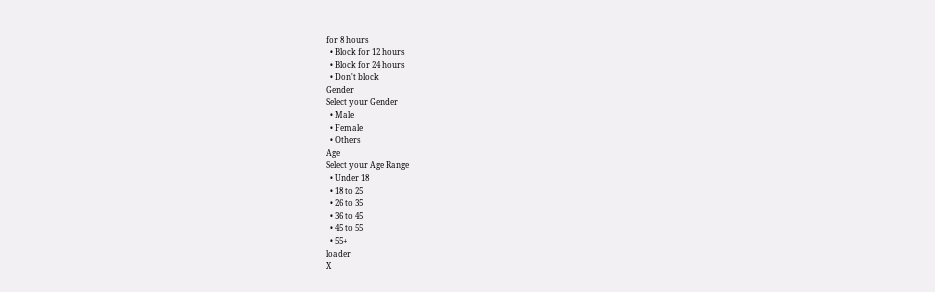for 8 hours
  • Block for 12 hours
  • Block for 24 hours
  • Don't block
Gender
Select your Gender
  • Male
  • Female
  • Others
Age
Select your Age Range
  • Under 18
  • 18 to 25
  • 26 to 35
  • 36 to 45
  • 45 to 55
  • 55+
loader
X